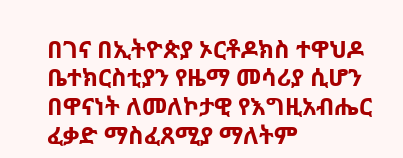በገና በኢትዮጵያ ኦርቶዶክስ ተዋህዶ ቤተክርስቲያን የዜማ መሳሪያ ሲሆን በዋናነት ለመለኮታዊ የእግዚአብሔር ፈቃድ ማስፈጸሚያ ማለትም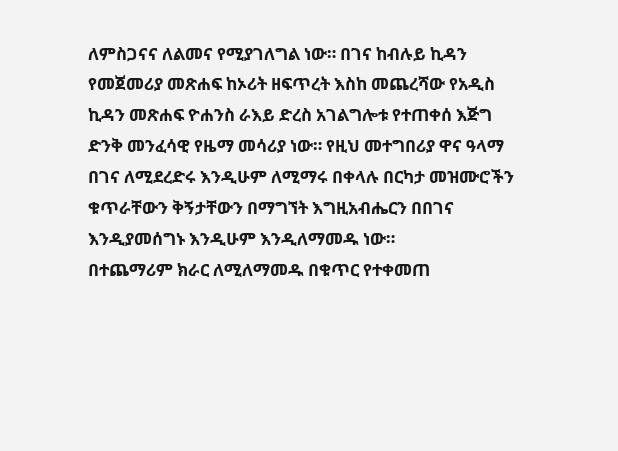ለምስጋናና ለልመና የሚያገለግል ነው። በገና ከብሉይ ኪዳን የመጀመሪያ መጽሐፍ ከኦሪት ዘፍጥረት እስከ መጨረሻው የአዲስ ኪዳን መጽሐፍ ዮሐንስ ራእይ ድረስ አገልግሎቱ የተጠቀሰ እጅግ ድንቅ መንፈሳዊ የዜማ መሳሪያ ነው። የዚህ መተግበሪያ ዋና ዓላማ በገና ለሚደረድሩ እንዲሁም ለሚማሩ በቀላሉ በርካታ መዝሙሮችን ቁጥራቸውን ቅኝታቸውን በማግኘት እግዚአብሔርን በበገና እንዲያመሰግኑ እንዲሁም እንዲለማመዱ ነው።
በተጨማሪም ክራር ለሚለማመዱ በቁጥር የተቀመጠ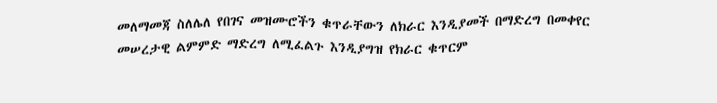መለማመጃ ስለሌለ የበገና መዝሙሮችን ቁጥራቸውን ለክራር እንዲያመች በማድረግ በመቀየር መሠረታዊ ልምምድ ማድረግ ለሚፈልጉ እንዲያግዝ የክራር ቁጥርም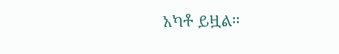አካቶ ይዟል።